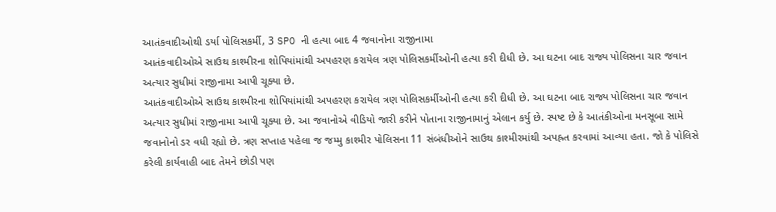આતંકવાદીઓથી ડર્યા પોલિસકર્મી, 3 SPO ની હત્યા બાદ 4 જવાનોના રાજીનામા
આતંકવાદીઓએ સાઉથ કાશ્મીરના શોપિયાંમાંથી અપહરણ કરાયેલ ત્રણ પોલિસકર્મીઓની હત્યા કરી દીધી છે. આ ઘટના બાદ રાજ્ય પોલિસના ચાર જવાન અત્યાર સુધીમાં રાજીનામા આપી ચૂક્યા છે.
આતંકવાદીઓએ સાઉથ કાશ્મીરના શોપિયાંમાંથી અપહરણ કરાયેલ ત્રણ પોલિસકર્મીઓની હત્યા કરી દીધી છે. આ ઘટના બાદ રાજ્ય પોલિસના ચાર જવાન અત્યાર સુધીમાં રાજીનામા આપી ચૂક્યા છે. આ જવાનોએ વીડિયો જારી કરીને પોતાના રાજીનામાનું એલાન કર્યુ છે. સ્પષ્ટ છે કે આતંકીઓના મનસૂબા સામે જવાનોનો ડર વધી રહ્યો છે. ત્રણ સપ્તાહ પહેલા જ જમ્મુ કાશ્મીર પોલિસના 11 સંબંધીઓને સાઉથ કાશ્મીરમાંથી અપહ્રત કરવામાં આવ્યા હતા. જો કે પોલિસે કરેલી કાર્યવાહી બાદ તેમને છોડી પણ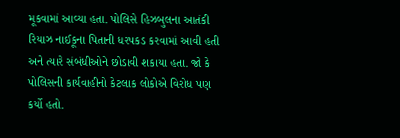મૂકવામાં આવ્યા હતા. પોલિસે હિઝબુલના આતંકી રિયાઝ નાઈકૂના પિતાની ધરપકડ કરવામાં આવી હતી અને ત્યારે સંબંધીઓને છોડાવી શકાયા હતા. જો કે પોલિસની કાર્યવાહીનો કેટલાક લોકોએ વિરોધ પણ કર્યો હતો.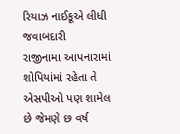રિયાઝ નાઈકૂએ લીધી જવાબદારી
રાજીનામા આપનારામાં શોપિયાંમાં રહેતા તે એસપીઓ પણ શામેલ છે જેમણે છ વર્ષ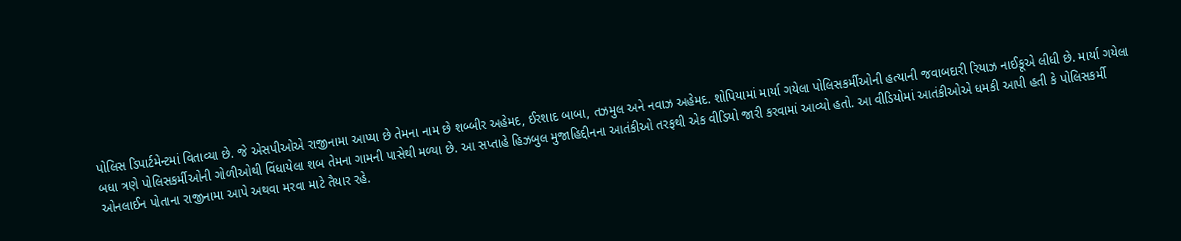પોલિસ ડિપાર્ટમેન્ટમાં વિતાવ્યા છે. જે એસપીઓએ રાજીનામા આપ્યા છે તેમના નામ છે શબ્બીર અહેમદ, ઈરશાદ બાબા, તઝમુલ અને નવાઝ અહેમદ. શોપિયામાં માર્યા ગયેલા પોલિસકર્મીઓની હત્યાની જવાબદારી રિયાઝ નાઈકૂએ લીધી છે. માર્યા ગયેલા બધા ત્રણે પોલિસકર્મીઓની ગોળીઓથી વિંધાયેલા શબ તેમના ગામની પાસેથી મળ્યા છે. આ સપ્તાહે હિઝબુલ મુજાહિદ્દીનના આતંકીઓ તરફથી એક વીડિયો જારી કરવામાં આવ્યો હતો. આ વીડિયોમાં આતંકીઓએ ધમકી આપી હતી કે પોલિસકર્મી ઓનલાઈન પોતાના રાજીનામા આપે અથવા મરવા માટે તૈયાર રહે.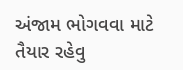અંજામ ભોગવવા માટે તૈયાર રહેવુ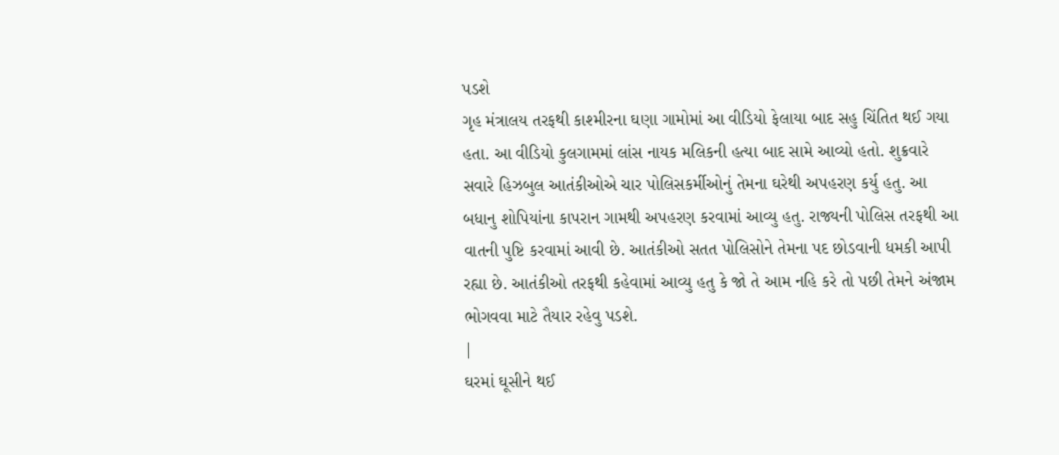પડશે
ગૃહ મંત્રાલય તરફથી કાશ્મીરના ઘણા ગામોમાં આ વીડિયો ફેલાયા બાદ સહુ ચિંતિત થઈ ગયા હતા. આ વીડિયો કુલગામમાં લાંસ નાયક મલિકની હત્યા બાદ સામે આવ્યો હતો. શુક્રવારે સવારે હિઝબુલ આતંકીઓએ ચાર પોલિસકર્મીઓનું તેમના ઘરેથી અપહરણ કર્યુ હતુ. આ બધાનુ શોપિયાંના કાપરાન ગામથી અપહરણ કરવામાં આવ્યુ હતુ. રાજ્યની પોલિસ તરફથી આ વાતની પુષ્ટિ કરવામાં આવી છે. આતંકીઓ સતત પોલિસોને તેમના પદ છોડવાની ધમકી આપી રહ્યા છે. આતંકીઓ તરફથી કહેવામાં આવ્યુ હતુ કે જો તે આમ નહિ કરે તો પછી તેમને અંજામ ભોગવવા માટે તૈયાર રહેવુ પડશે.
|
ઘરમાં ઘૂસીને થઈ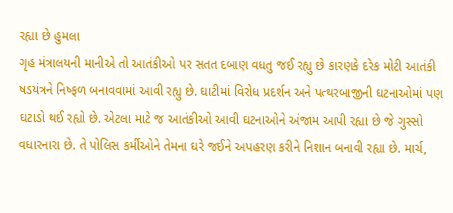રહ્યા છે હુમલા
ગૃહ મંત્રાલયની માનીએ તો આતંકીઓ પર સતત દબાણ વધતુ જઈ રહ્યુ છે કારણકે દરેક મોટી આતંકી ષડયંત્રને નિષ્ફળ બનાવવામાં આવી રહ્યુ છે. ઘાટીમાં વિરોધ પ્રદર્શન અને પત્થરબાજીની ઘટનાઓમાં પણ ઘટાડો થઈ રહ્યો છે. એટલા માટે જ આતંકીઓ આવી ઘટનાઓને અંજામ આપી રહ્યા છે જે ગુસ્સો વધારનારા છે. તે પોલિસ કર્મીઓને તેમના ઘરે જઈને અપહરણ કરીને નિશાન બનાવી રહ્યા છે. માર્ચ,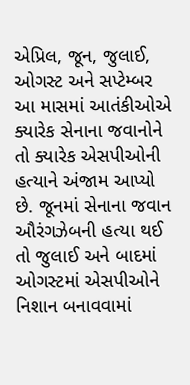એપ્રિલ, જૂન, જુલાઈ, ઓગસ્ટ અને સપ્ટેમ્બર આ માસમાં આતંકીઓએ ક્યારેક સેનાના જવાનોને તો ક્યારેક એસપીઓની હત્યાને અંજામ આપ્યો છે. જૂનમાં સેનાના જવાન ઔરંગઝેબની હત્યા થઈ તો જુલાઈ અને બાદમાં ઓગસ્ટમાં એસપીઓને નિશાન બનાવવામાં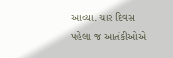આવ્યા. ચાર દિવસ પહેલા જ આતંકીઓએ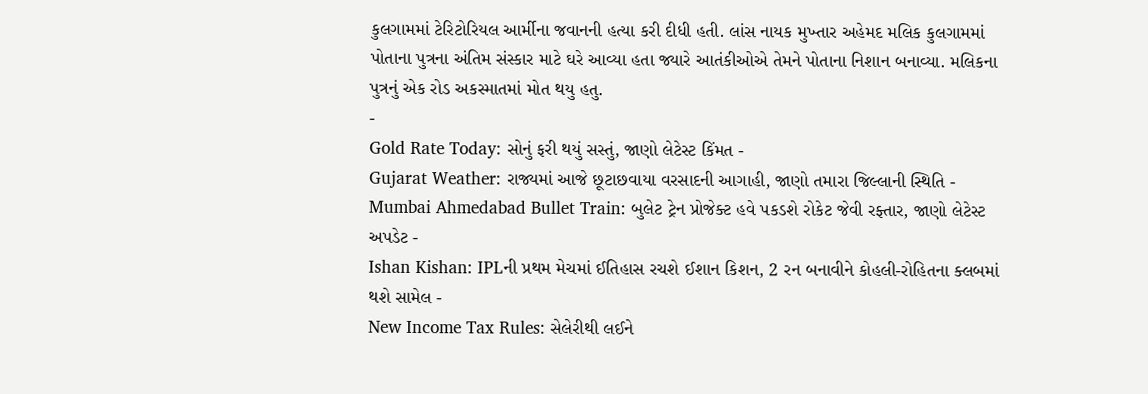કુલગામમાં ટેરિટોરિયલ આર્મીના જવાનની હત્યા કરી દીધી હતી. લાંસ નાયક મુખ્તાર અહેમદ મલિક કુલગામમાં પોતાના પુત્રના અંતિમ સંસ્કાર માટે ઘરે આવ્યા હતા જ્યારે આતંકીઓએ તેમને પોતાના નિશાન બનાવ્યા. મલિકના પુત્રનું એક રોડ અકસ્માતમાં મોત થયુ હતુ.
-
Gold Rate Today: સોનું ફરી થયું સસ્તું, જાણો લેટેસ્ટ કિંમત -
Gujarat Weather: રાજ્યમાં આજે છૂટાછવાયા વરસાદની આગાહી, જાણો તમારા જિલ્લાની સ્થિતિ -
Mumbai Ahmedabad Bullet Train: બુલેટ ટ્રેન પ્રોજેક્ટ હવે પકડશે રોકેટ જેવી રફ્તાર, જાણો લેટેસ્ટ અપડેટ -
Ishan Kishan: IPLની પ્રથમ મેચમાં ઈતિહાસ રચશે ઈશાન કિશન, 2 રન બનાવીને કોહલી-રોહિતના ક્લબમાં થશે સામેલ -
New Income Tax Rules: સેલેરીથી લઈને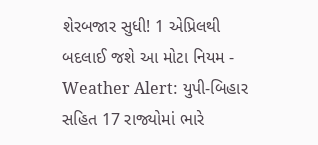શેરબજાર સુધી! 1 એપ્રિલથી બદલાઈ જશે આ મોટા નિયમ -
Weather Alert: યુપી-બિહાર સહિત 17 રાજ્યોમાં ભારે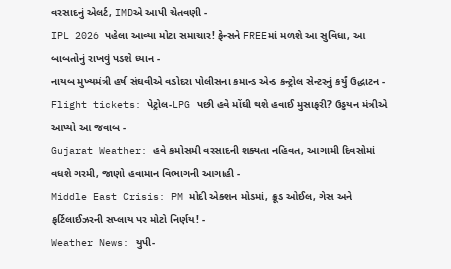વરસાદનું એલર્ટ, IMDએ આપી ચેતવણી -
IPL 2026 પહેલા આવ્યા મોટા સમાચાર! ફેન્સને FREEમાં મળશે આ સુવિધા, આ બાબતોનું રાખવું પડશે ધ્યાન -
નાયબ મુખ્યમંત્રી હર્ષ સંઘવીએ વડોદરા પોલીસના કમાન્ડ એન્ડ કન્ટ્રોલ સેન્ટરનું કર્યું ઉદ્ધાટન -
Flight tickets: પેટ્રોલ-LPG પછી હવે મોંઘી થશે હવાઈ મુસાફરી? ઉડ્ડયન મંત્રીએ આપ્યો આ જવાબ -
Gujarat Weather: હવે કમોસમી વરસાદની શક્યતા નહિવત, આગામી દિવસોમાં વધશે ગરમી, જાણો હવામાન વિભાગની આગાહી -
Middle East Crisis: PM મોદી એક્શન મોડમાં, ક્રૂડ ઓઈલ, ગેસ અને ફર્ટિલાઈઝરની સપ્લાય પર મોટો નિર્ણય! -
Weather News: યુપી-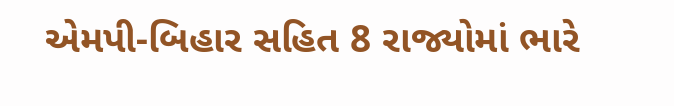એમપી-બિહાર સહિત 8 રાજ્યોમાં ભારે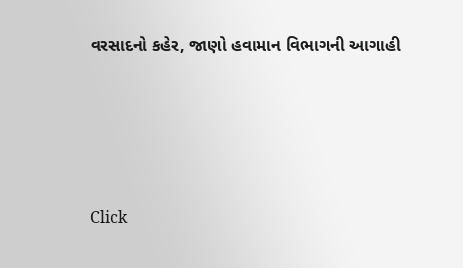વરસાદનો કહેર, જાણો હવામાન વિભાગની આગાહી







Click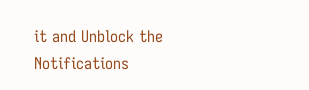it and Unblock the Notifications